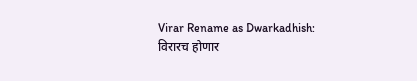Virar Rename as Dwarkadhish: विरारच होणार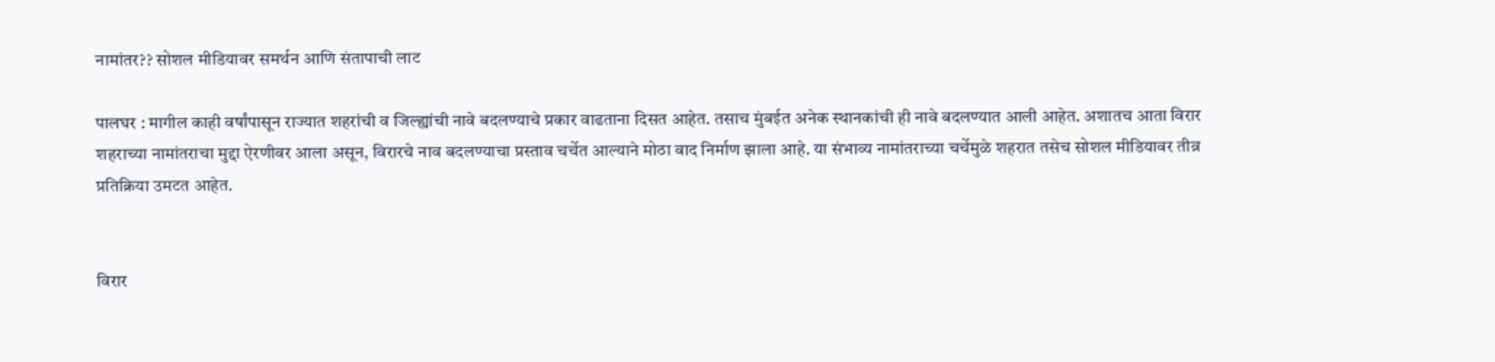नामांतर?? सोशल मीडियावर समर्थन आणि संतापाची लाट

पालघर : मागील काही वर्षांपासून राज्यात शहरांची व जिल्ह्यांची नावे बदलण्याचे प्रकार वाढताना दिसत आहेत. तसाच मुंबईत अनेक स्थानकांची ही नावे बदलण्यात आली आहेत. अशातच आता विरार शहराच्या नामांतराचा मुद्दा ऐरणीवर आला असून, विरारचे नाव बदलण्याचा प्रस्ताव चर्चेत आल्याने मोठा वाद निर्माण झाला आहे. या संभाव्य नामांतराच्या चर्चेमुळे शहरात तसेच सोशल मीडियावर तीव्र प्रतिक्रिया उमटत आहेत.


विरार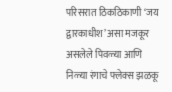परिसरात ठिकठिकाणी ‘जय द्वारकाधीश’ असा मजकूर असलेले पिवळ्या आणि निळ्या रंगाचे फ्लेक्स झळकू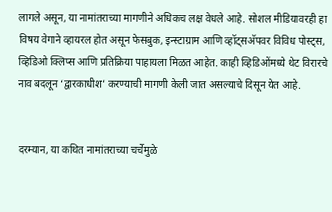लागले असून, या नामांतराच्या मागणीने अधिकच लक्ष वेधले आहे. सोशल मीडियावरही हा विषय वेगाने व्हायरल होत असून फेसबुक, इन्स्टाग्राम आणि व्हॉट्सअ‍ॅपवर विविध पोस्ट्स, व्हिडिओ क्लिप्स आणि प्रतिक्रिया पाहायला मिळत आहेत. काही व्हिडिओंमध्ये थेट विरारचे नाव बदलून ‘द्वारकाधीश’ करण्याची मागणी केली जात असल्याचे दिसून येत आहे.


दरम्यान, या कथित नामांतराच्या चर्चेमुळे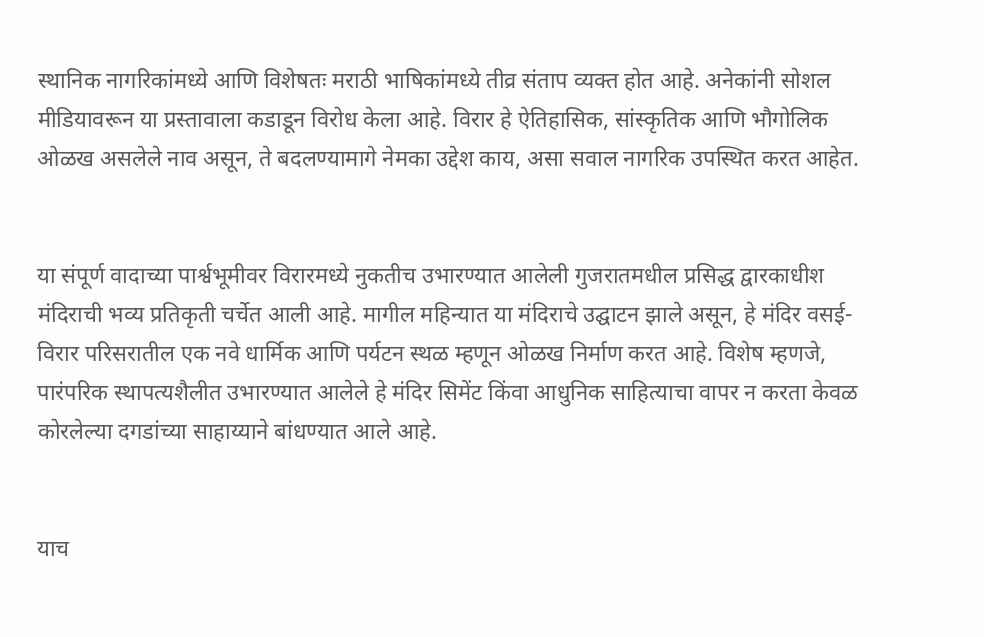स्थानिक नागरिकांमध्ये आणि विशेषतः मराठी भाषिकांमध्ये तीव्र संताप व्यक्त होत आहे. अनेकांनी सोशल मीडियावरून या प्रस्तावाला कडाडून विरोध केला आहे. विरार हे ऐतिहासिक, सांस्कृतिक आणि भौगोलिक ओळख असलेले नाव असून, ते बदलण्यामागे नेमका उद्देश काय, असा सवाल नागरिक उपस्थित करत आहेत.


या संपूर्ण वादाच्या पार्श्वभूमीवर विरारमध्ये नुकतीच उभारण्यात आलेली गुजरातमधील प्रसिद्ध द्वारकाधीश मंदिराची भव्य प्रतिकृती चर्चेत आली आहे. मागील महिन्यात या मंदिराचे उद्घाटन झाले असून, हे मंदिर वसई-विरार परिसरातील एक नवे धार्मिक आणि पर्यटन स्थळ म्हणून ओळख निर्माण करत आहे. विशेष म्हणजे, पारंपरिक स्थापत्यशैलीत उभारण्यात आलेले हे मंदिर सिमेंट किंवा आधुनिक साहित्याचा वापर न करता केवळ कोरलेल्या दगडांच्या साहाय्याने बांधण्यात आले आहे.


याच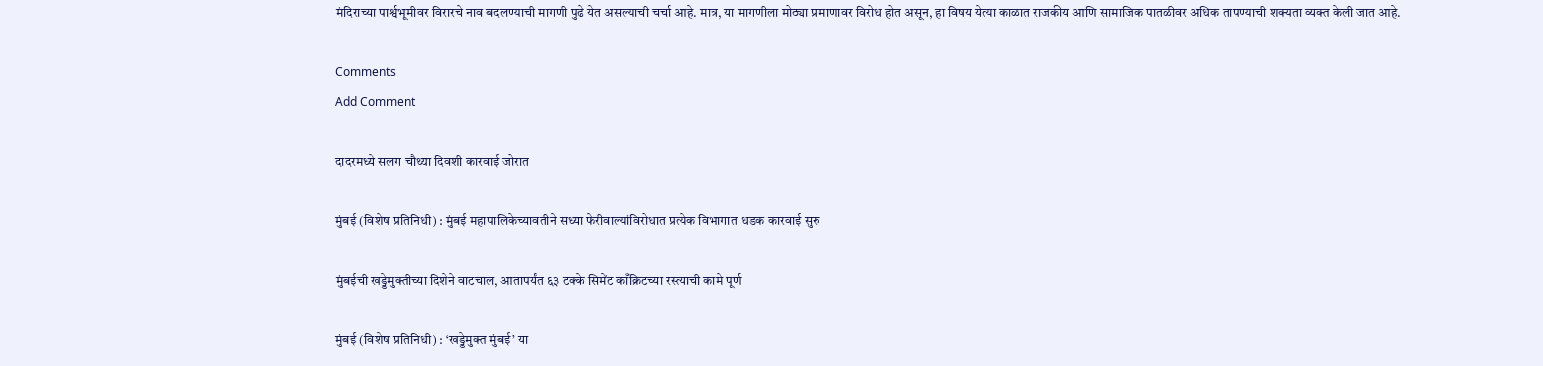मंदिराच्या पार्श्वभूमीवर विरारचे नाव बदलण्याची मागणी पुढे येत असल्याची चर्चा आहे. मात्र, या मागणीला मोठ्या प्रमाणावर विरोध होत असून, हा विषय येत्या काळात राजकीय आणि सामाजिक पातळीवर अधिक तापण्याची शक्यता व्यक्त केली जात आहे.

Comments
Add Comment

दादरमध्ये सलग चौथ्या दिवशी कारवाई जोरात

मुंबई (विशेष प्रतिनिधी) : मुंबई महापालिकेच्यावतीने सध्या फेरीवाल्यांविरोधात प्रत्येक विभागात धडक कारवाई सुरु

मुंबईची खड्डेमुक्तीच्या दिशेने वाटचाल, आतापर्यंत ६३ टक्के सिमेंट काँक्रिटच्या रस्त्याची कामे पूर्ण

मुंबई (विशेष प्रतिनिधी) : ‘खड्डेमुक्त मुंबई’ या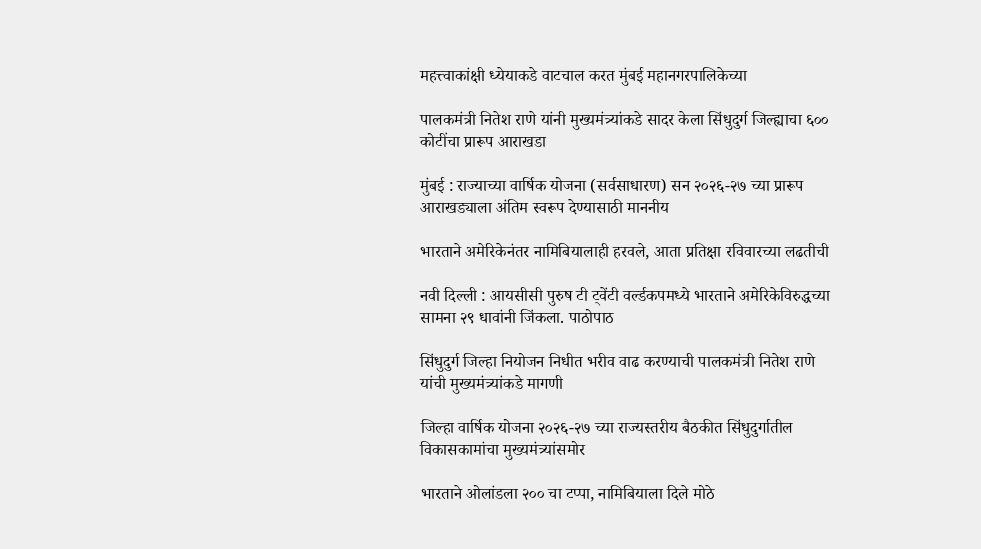महत्त्वाकांक्षी ध्येयाकडे वाटचाल करत मुंबई महानगरपालिकेच्या

पालकमंत्री नितेश राणे यांनी मुख्यमंत्र्यांकडे सादर केला सिंधुदुर्ग जिल्ह्याचा ६०० कोटींचा प्रारूप आराखडा

मुंबई : राज्याच्या वार्षिक योजना (सर्वसाधारण) सन २०२६-२७ च्या प्रारूप आराखड्याला अंतिम स्वरूप देण्यासाठी माननीय

भारताने अमेरिकेनंतर नामिबियालाही हरवले, आता प्रतिक्षा रविवारच्या लढतीची

नवी दिल्ली : आयसीसी पुरुष टी ट्वेंटी वर्ल्डकपमध्ये भारताने अमेरिकेविरुद्धच्या सामना २९ धावांनी जिंकला. पाठोपाठ

सिंधुदुर्ग जिल्हा नियोजन निधीत भरीव वाढ करण्याची पालकमंत्री नितेश राणे यांची मुख्यमंत्र्यांकडे मागणी

जिल्हा वार्षिक योजना २०२६-२७ च्या राज्यस्तरीय बैठकीत सिंधुदुर्गातील विकासकामांचा मुख्यमंत्र्यांसमोर

भारताने ओलांडला २०० चा टप्पा, नामिबियाला दिले मोठे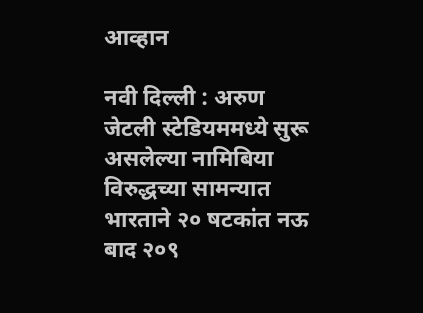आव्हान

नवी दिल्ली : अरुण जेटली स्टेडियममध्ये सुरू असलेल्या नामिबिया विरुद्धच्या सामन्यात भारताने २० षटकांत नऊ बाद २०९